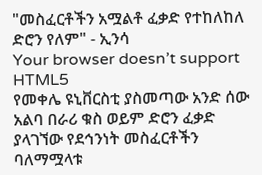"መስፈርቶችን አሟልቶ ፈቃድ የተከለከለ ድሮን የለም" - ኢንሳ
Your browser doesn’t support HTML5
የመቀሌ ዩኒቨርስቲ ያስመጣው አንድ ሰው አልባ በራሪ ቁስ ወይም ድሮን ፈቃድ ያላገኘው የደኅንነት መስፈርቶችን ባለማሟላቱ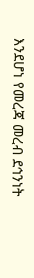እንደሆነ የመረጃ መረብ ደኅንነት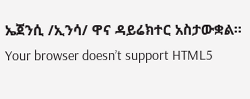ኤጀንሲ /ኢንሳ/ ዋና ዳይሬክተር አስታውቋል።
Your browser doesn’t support HTML5